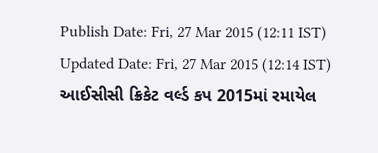Publish Date: Fri, 27 Mar 2015 (12:11 IST)
Updated Date: Fri, 27 Mar 2015 (12:14 IST)
આઈસીસી ક્રિકેટ વર્લ્ડ કપ 2015માં રમાયેલ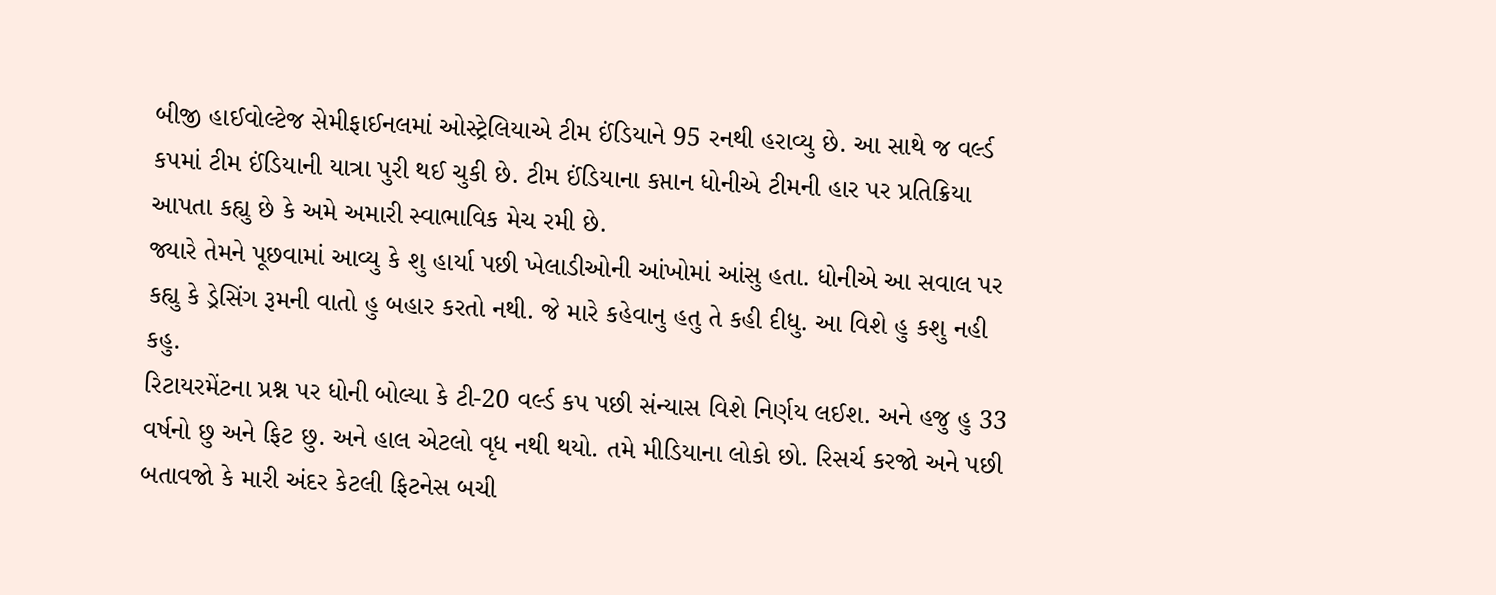બીજી હાઈવોલ્ટેજ સેમીફાઈનલમાં ઓસ્ટ્રેલિયાએ ટીમ ઈંડિયાને 95 રનથી હરાવ્યુ છે. આ સાથે જ વર્લ્ડ કપમાં ટીમ ઈંડિયાની યાત્રા પુરી થઈ ચુકી છે. ટીમ ઈંડિયાના કપ્તાન ધોનીએ ટીમની હાર પર પ્રતિક્રિયા આપતા કહ્યુ છે કે અમે અમારી સ્વાભાવિક મેચ રમી છે.
જ્યારે તેમને પૂછવામાં આવ્યુ કે શુ હાર્યા પછી ખેલાડીઓની આંખોમાં આંસુ હતા. ધોનીએ આ સવાલ પર કહ્યુ કે ડ્રેસિંગ રૂમની વાતો હુ બહાર કરતો નથી. જે મારે કહેવાનુ હતુ તે કહી દીધુ. આ વિશે હુ કશુ નહી કહુ.
રિટાયરમેંટના પ્રશ્ન પર ધોની બોલ્યા કે ટી-20 વર્લ્ડ કપ પછી સંન્યાસ વિશે નિર્ણય લઈશ. અને હજુ હુ 33 વર્ષનો છુ અને ફિટ છુ. અને હાલ એટલો વૃધ નથી થયો. તમે મીડિયાના લોકો છો. રિસર્ચ કરજો અને પછી બતાવજો કે મારી અંદર કેટલી ફિટનેસ બચી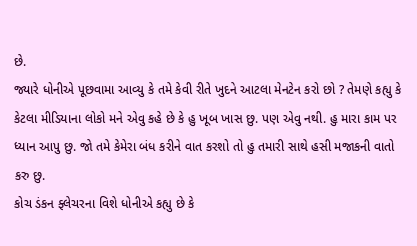છે.
જ્યારે ધોનીએ પૂછવામા આવ્યુ કે તમે કેવી રીતે ખુદને આટલા મેનટેન કરો છો ? તેમણે કહ્યુ કે કેટલા મીડિયાના લોકો મને એવુ કહે છે કે હુ ખૂબ ખાસ છુ. પણ એવુ નથી. હુ મારા કામ પર ધ્યાન આપુ છુ. જો તમે કેમેરા બંધ કરીને વાત કરશો તો હુ તમારી સાથે હસી મજાકની વાતો કરુ છુ.
કોચ ડંકન ફ્લેચરના વિશે ધોનીએ કહ્યુ છે કે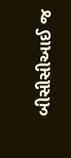બીસીસીઆઈ જ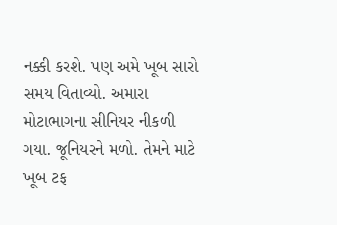નક્કી કરશે. પણ અમે ખૂબ સારો સમય વિતાવ્યો. અમારા મોટાભાગના સીનિયર નીકળી ગયા. જૂનિયરને મળો. તેમને માટે ખૂબ ટફ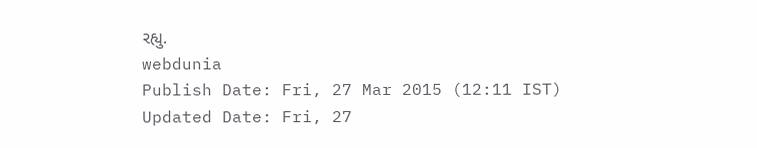રહ્યુ.
webdunia
Publish Date: Fri, 27 Mar 2015 (12:11 IST)
Updated Date: Fri, 27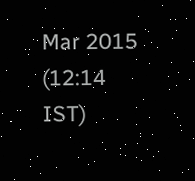Mar 2015 (12:14 IST)